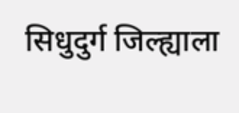सिधुदुर्ग जिल्ह्याला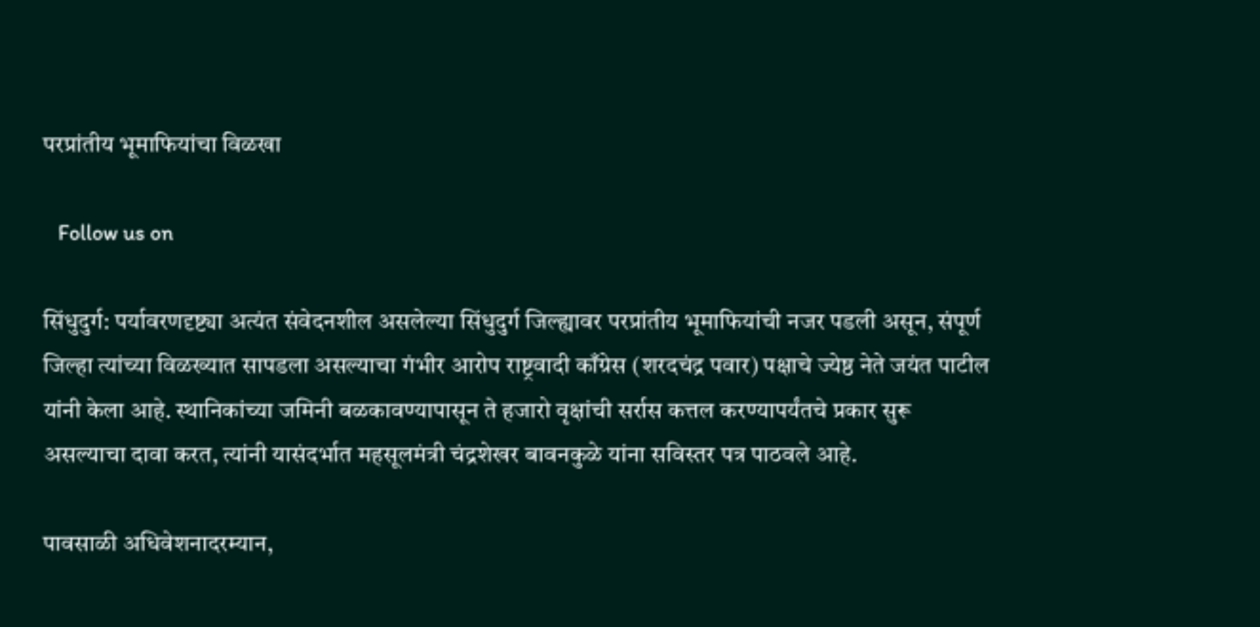परप्रांतीय भूमाफियांचा विळखा

   Follow us on

सिंधुदुर्ग: पर्यावरणदृष्ट्या अत्यंत संवेदनशील असलेल्या सिंधुदुर्ग जिल्ह्यावर परप्रांतीय भूमाफियांची नजर पडली असून, संपूर्ण जिल्हा त्यांच्या विळख्यात सापडला असल्याचा गंभीर आरोप राष्ट्रवादी काँग्रेस (शरदचंद्र पवार) पक्षाचे ज्येष्ठ नेते जयंत पाटील यांनी केला आहे. स्थानिकांच्या जमिनी बळकावण्यापासून ते हजारो वृक्षांची सर्रास कत्तल करण्यापर्यंतचे प्रकार सुरू असल्याचा दावा करत, त्यांनी यासंदर्भात महसूलमंत्री चंद्रशेखर बावनकुळे यांना सविस्तर पत्र पाठवले आहे.

पावसाळी अधिवेशनादरम्यान,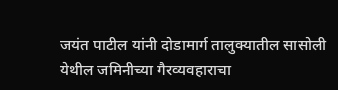जयंत पाटील यांनी दोडामार्ग तालुक्यातील सासोली येथील जमिनीच्या गैरव्यवहाराचा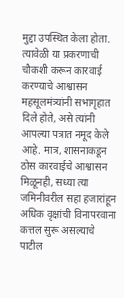मुद्दा उपस्थित केला होता. त्यावेळी या प्रकरणाची चौकशी करून कारवाई करण्याचे आश्वासन महसूलमंत्र्यांनी सभागृहात दिले होते, असे त्यांनी आपल्या पत्रात नमूद केले आहे. मात्र, शासनाकडून ठोस कारवाईचे आश्वासन मिळूनही, सध्या त्या जमिनीवरील सहा हजारांहून अधिक वृक्षांची विनापरवाना कत्तल सुरू असल्याचे पाटील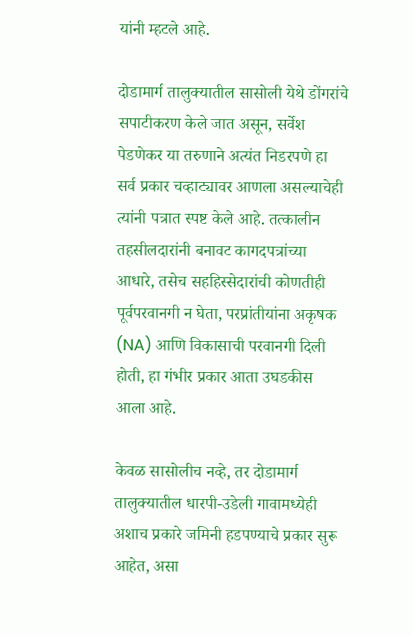यांनी म्हटले आहे.

दोडामार्ग तालुक्यातील सासोली येथे डोंगरांचे सपाटीकरण केले जात असून, सर्वेश पेडणेकर या तरुणाने अत्यंत निडरपणे हा सर्व प्रकार चव्हाट्यावर आणला असल्याचेही त्यांनी पत्रात स्पष्ट केले आहे. तत्कालीन तहसीलदारांनी बनावट कागदपत्रांच्या आधारे, तसेच सहहिस्सेदारांची कोणतीही पूर्वपरवानगी न घेता, परप्रांतीयांना अकृषक (NA) आणि विकासाची परवानगी दिली होती, हा गंभीर प्रकार आता उघडकीस आला आहे.

केवळ सासोलीच नव्हे, तर दोडामार्ग तालुक्यातील धारपी-उडेली गावामध्येही अशाच प्रकारे जमिनी हडपण्याचे प्रकार सुरू आहेत, असा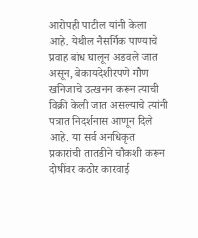आरोपही पाटील यांनी केला आहे. येथील नैसर्गिक पाण्याचे प्रवाह बांध घालून अडवले जात असून, बेकायदेशीरपणे गौण खनिजाचे उत्खनन करून त्याची विक्री केली जात असल्याचे त्यांनी पत्रात निदर्शनास आणून दिले आहे. या सर्व अनधिकृत प्रकारांची तातडीने चौकशी करून दोषींवर कठोर कारवाई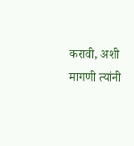करावी, अशी मागणी त्यांनी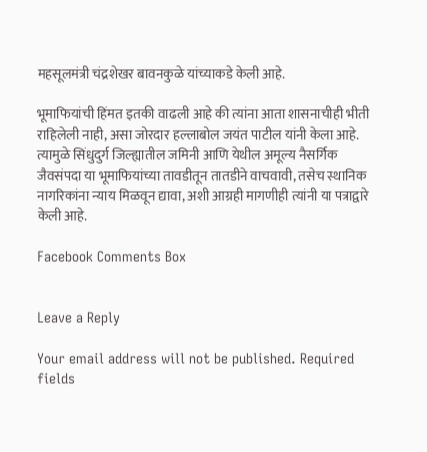महसूलमंत्री चंद्रशेखर बावनकुळे यांच्याकडे केली आहे.

भूमाफियांची हिंमत इतकी वाढली आहे की त्यांना आता शासनाचीही भीती राहिलेली नाही, असा जोरदार हल्लाबोल जयंत पाटील यांनी केला आहे. त्यामुळे सिंधुदुर्ग जिल्ह्यातील जमिनी आणि येथील अमूल्य नैसर्गिक जैवसंपदा या भूमाफियांच्या तावडीतून तातडीने वाचवावी, तसेच स्थानिक नागरिकांना न्याय मिळवून द्यावा, अशी आग्रही मागणीही त्यांनी या पत्राद्वारे केली आहे.

Facebook Comments Box


Leave a Reply

Your email address will not be published. Required fields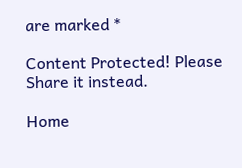are marked *

Content Protected! Please Share it instead.

Home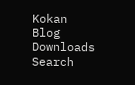Kokan Blog
Downloads
Search